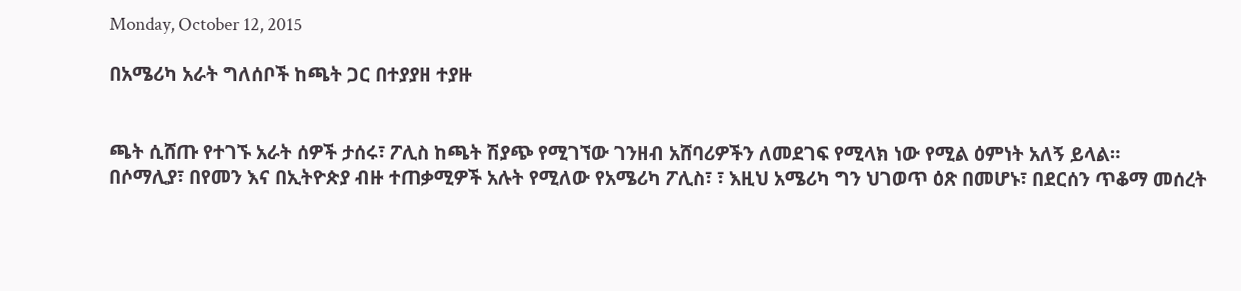Monday, October 12, 2015

በአሜሪካ አራት ግለሰቦች ከጫት ጋር በተያያዘ ተያዙ


ጫት ሲሸጡ የተገኙ አራት ሰዎች ታሰሩ፣ ፖሊስ ከጫት ሽያጭ የሚገኘው ገንዘብ አሸባሪዎችን ለመደገፍ የሚላክ ነው የሚል ዕምነት አለኝ ይላል።
በሶማሊያ፣ በየመን እና በኢትዮጵያ ብዙ ተጠቃሚዎች አሉት የሚለው የአሜሪካ ፖሊስ፣ ፣ እዚህ አሜሪካ ግን ህገወጥ ዕጽ በመሆኑ፣ በደርሰን ጥቆማ መሰረት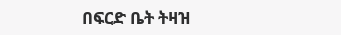በፍርድ ቤት ትዛዝ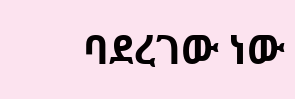ባደረገው ነው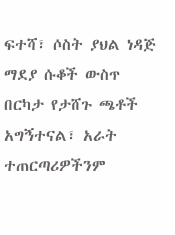ፍተሻ፣ ሶስት ያህል ነዳጅ ማደያ ሱቆች ውስጥ በርካታ የታሸጉ ጫቶች አግኝተናል፣ አራት ተጠርጣሪዎችንም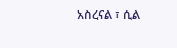አስረናል ፣ ሲል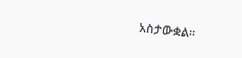አስታውቋል።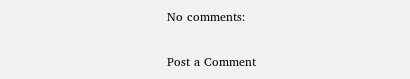No comments:

Post a Comment